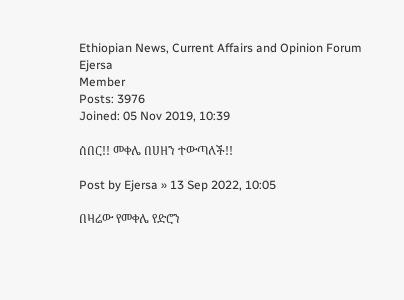Ethiopian News, Current Affairs and Opinion Forum
Ejersa
Member
Posts: 3976
Joined: 05 Nov 2019, 10:39

ሰበር!! መቀሌ በሀዘን ተውጣለች!!

Post by Ejersa » 13 Sep 2022, 10:05

በዛሬው የመቀሌ የድሮን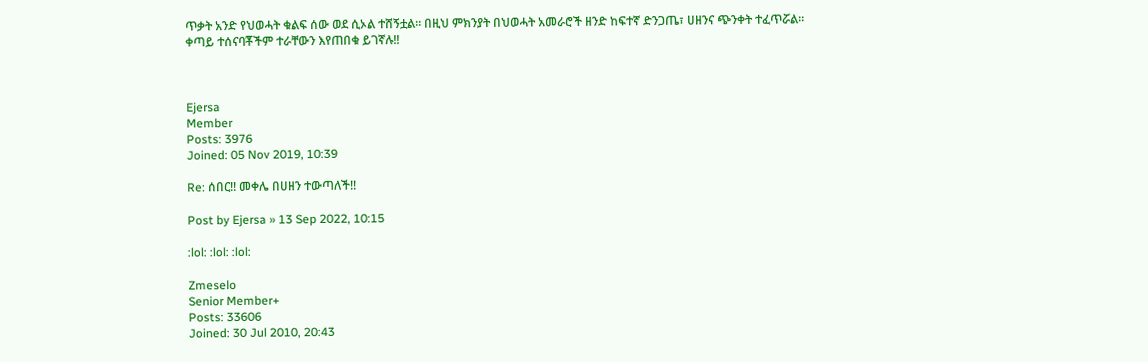ጥቃት አንድ የህወሓት ቁልፍ ሰው ወደ ሲኦል ተሸኝቷል። በዚህ ምክንያት በህወሓት አመራሮች ዘንድ ከፍተኛ ድንጋጤ፣ ሀዘንና ጭንቀት ተፈጥሯል።
ቀጣይ ተሰናባቾችም ተራቸውን እየጠበቁ ይገኛሉ!!



Ejersa
Member
Posts: 3976
Joined: 05 Nov 2019, 10:39

Re: ሰበር!! መቀሌ በሀዘን ተውጣለች!!

Post by Ejersa » 13 Sep 2022, 10:15

:lol: :lol: :lol:

Zmeselo
Senior Member+
Posts: 33606
Joined: 30 Jul 2010, 20:43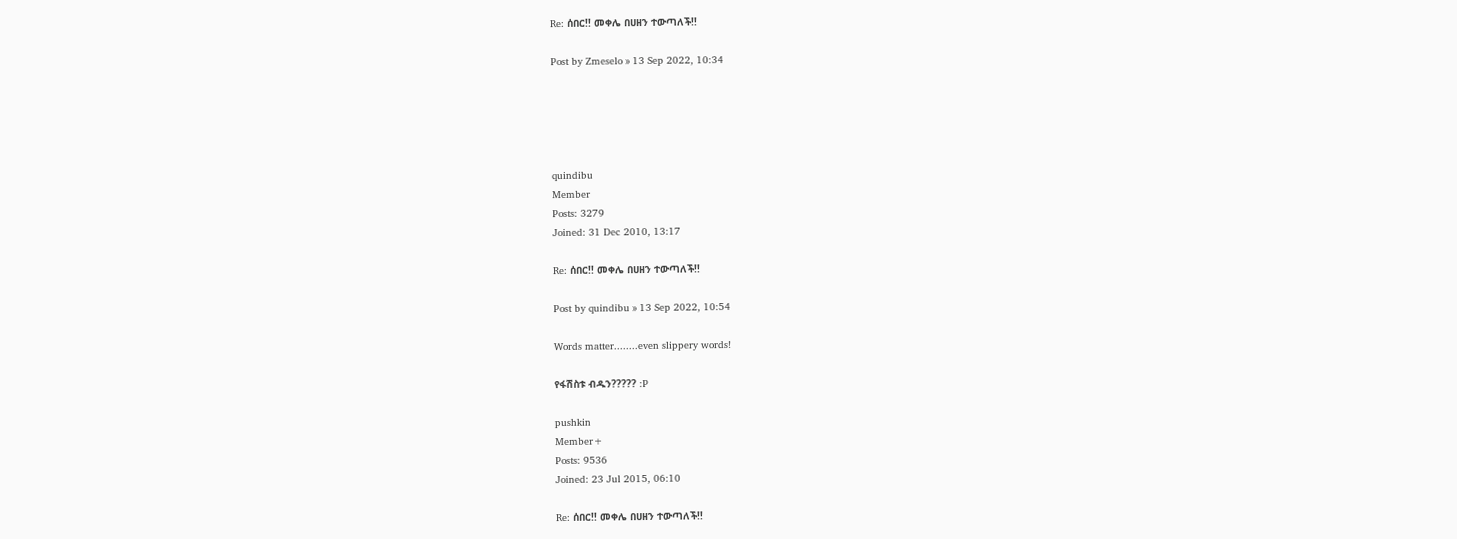Re: ሰበር!! መቀሌ በሀዘን ተውጣለች!!

Post by Zmeselo » 13 Sep 2022, 10:34





quindibu
Member
Posts: 3279
Joined: 31 Dec 2010, 13:17

Re: ሰበር!! መቀሌ በሀዘን ተውጣለች!!

Post by quindibu » 13 Sep 2022, 10:54

Words matter........even slippery words!

የፋሽስቱ ብዱን????? :P

pushkin
Member+
Posts: 9536
Joined: 23 Jul 2015, 06:10

Re: ሰበር!! መቀሌ በሀዘን ተውጣለች!!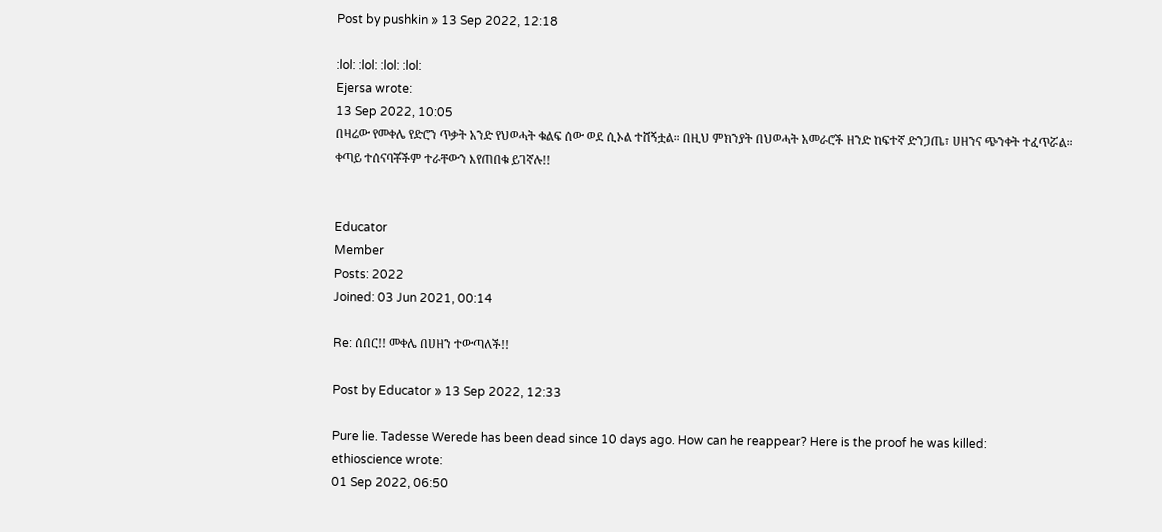Post by pushkin » 13 Sep 2022, 12:18

:lol: :lol: :lol: :lol:
Ejersa wrote:
13 Sep 2022, 10:05
በዛሬው የመቀሌ የድሮን ጥቃት አንድ የህወሓት ቁልፍ ሰው ወደ ሲኦል ተሸኝቷል። በዚህ ምክንያት በህወሓት አመራሮች ዘንድ ከፍተኛ ድንጋጤ፣ ሀዘንና ጭንቀት ተፈጥሯል።
ቀጣይ ተሰናባቾችም ተራቸውን እየጠበቁ ይገኛሉ!!


Educator
Member
Posts: 2022
Joined: 03 Jun 2021, 00:14

Re: ሰበር!! መቀሌ በሀዘን ተውጣለች!!

Post by Educator » 13 Sep 2022, 12:33

Pure lie. Tadesse Werede has been dead since 10 days ago. How can he reappear? Here is the proof he was killed:
ethioscience wrote:
01 Sep 2022, 06:50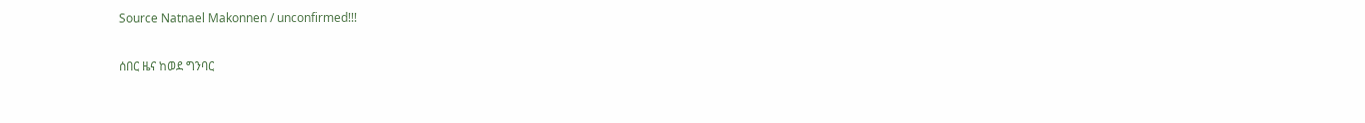Source Natnael Makonnen / unconfirmed!!!

ሰበር ዜና ከወደ ግንባር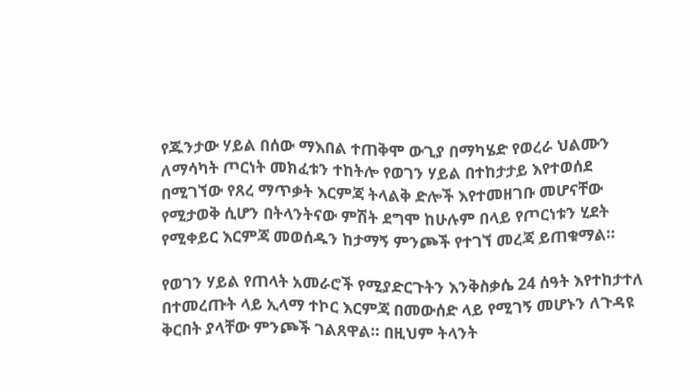የጁንታው ሃይል በሰው ማእበል ተጠቅሞ ውጊያ በማካሄድ የወረራ ህልሙን ለማሳካት ጦርነት መክፈቱን ተከትሎ የወገን ሃይል በተከታታይ እየተወሰደ በሚገኘው የጸረ ማጥቃት እርምጃ ትላልቅ ድሎች እየተመዘገቡ መሆናቸው የሚታወቅ ሲሆን በትላንትናው ምሽት ደግሞ ከሁሉም በላይ የጦርነቱን ሂደት የሚቀይር እርምጃ መወሰዱን ከታማኝ ምንጮች የተገኘ መረጃ ይጠቁማል።

የወገን ሃይል የጠላት አመራሮች የሚያድርጉትን እንቅስቃሴ 24 ሰዓት እየተከታተለ በተመረጡት ላይ ኢላማ ተኮር እርምጃ በመውሰድ ላይ የሚገኝ መሆኑን ለጉዳዩ ቅርበት ያላቸው ምንጮች ገልጸዋል። በዚህም ትላንት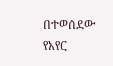በተወሰደው የአየር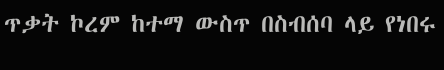ጥቃት ኮረም ከተማ ውስጥ በስብሰባ ላይ የነበሩ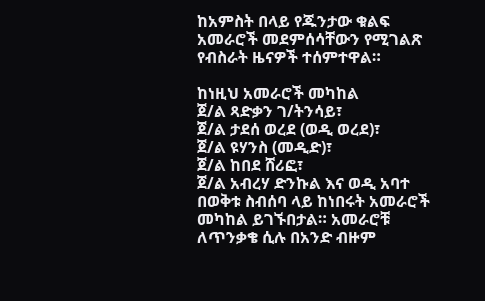ከአምስት በላይ የጁንታው ቁልፍ አመራሮች መደምሰሳቸውን የሚገልጽ የብስራት ዜናዎች ተሰምተዋል።

ከነዚህ አመራሮች መካከል
ጀ/ል ጻድቃን ገ/ትንሳይ፣
ጀ/ል ታደሰ ወረደ (ወዲ ወረደ)፣
ጀ/ል ዩሃንስ (መዲድ)፣
ጀ/ል ከበደ ሸሪፎ፣
ጀ/ል አብረሃ ድንኩል እና ወዲ አባተ በወቅቱ ስብሰባ ላይ ከነበሩት አመራሮች መካከል ይገኙበታል። አመራሮቹ ለጥንቃቄ ሲሉ በአንድ ብዙም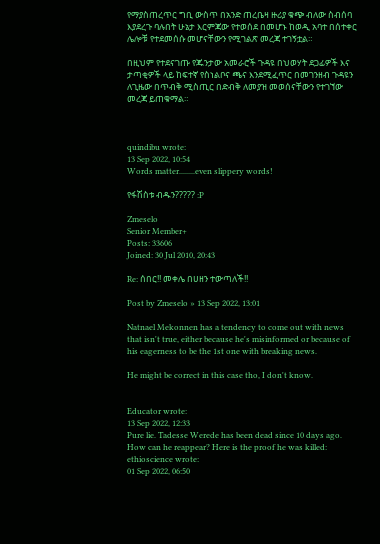የማያስጠረጥር ግቢ ውስጥ በአንድ ጠረቤዛ ዙሪያ ቁጭ ብለው ስብሰባ እያደረጉ ባሉበት ሁኔታ እርምጃው የተወሰደ በመሆኑ ከወዲ አባተ በሰተቀር ሌሎቹ የተደመሰሱ መሆናቸውን የሚገልጽ መረጃ ተገኝቷል።

በዚህም የተደናገጡ የጁንታው አመራሮች ጉዳዩ በህወሃት ደጋፊዎች እና ታጣቂዎች ላይ ከፍተኛ የስነልቦና ጫና እንደሚፈጥር በመገንዘብ ጉዳዩን ለጊዜው በጥብቅ ሚስጢር በድብቅ ለመያዝ መወሰናቸውን የተገኘው መረጃ ይጠቁማል።



quindibu wrote:
13 Sep 2022, 10:54
Words matter........even slippery words!

የፋሽስቱ ብዱን????? :P

Zmeselo
Senior Member+
Posts: 33606
Joined: 30 Jul 2010, 20:43

Re: ሰበር!! መቀሌ በሀዘን ተውጣለች!!

Post by Zmeselo » 13 Sep 2022, 13:01

Natnael Mekonnen has a tendency to come out with news that isn't true, either because he's misinformed or because of his eagerness to be the 1st one with breaking news.

He might be correct in this case tho, I don't know.


Educator wrote:
13 Sep 2022, 12:33
Pure lie. Tadesse Werede has been dead since 10 days ago. How can he reappear? Here is the proof he was killed:
ethioscience wrote:
01 Sep 2022, 06:50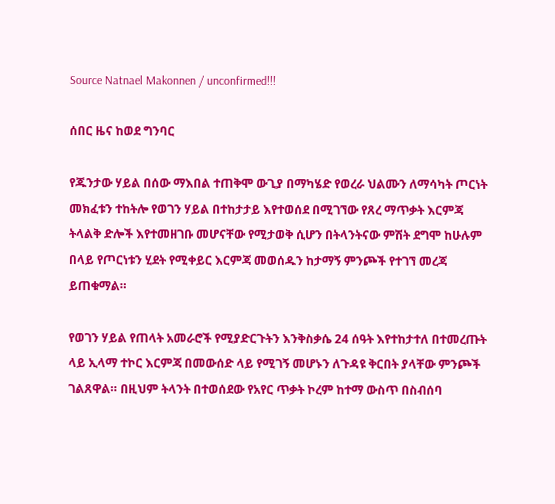Source Natnael Makonnen / unconfirmed!!!

ሰበር ዜና ከወደ ግንባር

የጁንታው ሃይል በሰው ማእበል ተጠቅሞ ውጊያ በማካሄድ የወረራ ህልሙን ለማሳካት ጦርነት መክፈቱን ተከትሎ የወገን ሃይል በተከታታይ እየተወሰደ በሚገኘው የጸረ ማጥቃት እርምጃ ትላልቅ ድሎች እየተመዘገቡ መሆናቸው የሚታወቅ ሲሆን በትላንትናው ምሽት ደግሞ ከሁሉም በላይ የጦርነቱን ሂደት የሚቀይር እርምጃ መወሰዱን ከታማኝ ምንጮች የተገኘ መረጃ ይጠቁማል።

የወገን ሃይል የጠላት አመራሮች የሚያድርጉትን እንቅስቃሴ 24 ሰዓት እየተከታተለ በተመረጡት ላይ ኢላማ ተኮር እርምጃ በመውሰድ ላይ የሚገኝ መሆኑን ለጉዳዩ ቅርበት ያላቸው ምንጮች ገልጸዋል። በዚህም ትላንት በተወሰደው የአየር ጥቃት ኮረም ከተማ ውስጥ በስብሰባ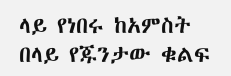ላይ የነበሩ ከአምስት በላይ የጁንታው ቁልፍ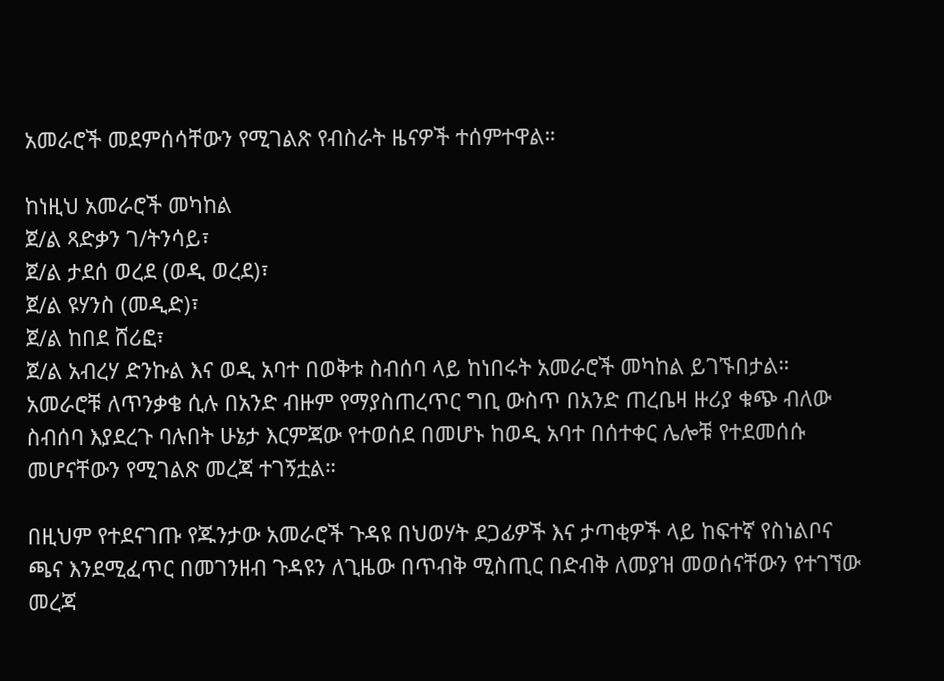አመራሮች መደምሰሳቸውን የሚገልጽ የብስራት ዜናዎች ተሰምተዋል።

ከነዚህ አመራሮች መካከል
ጀ/ል ጻድቃን ገ/ትንሳይ፣
ጀ/ል ታደሰ ወረደ (ወዲ ወረደ)፣
ጀ/ል ዩሃንስ (መዲድ)፣
ጀ/ል ከበደ ሸሪፎ፣
ጀ/ል አብረሃ ድንኩል እና ወዲ አባተ በወቅቱ ስብሰባ ላይ ከነበሩት አመራሮች መካከል ይገኙበታል። አመራሮቹ ለጥንቃቄ ሲሉ በአንድ ብዙም የማያስጠረጥር ግቢ ውስጥ በአንድ ጠረቤዛ ዙሪያ ቁጭ ብለው ስብሰባ እያደረጉ ባሉበት ሁኔታ እርምጃው የተወሰደ በመሆኑ ከወዲ አባተ በሰተቀር ሌሎቹ የተደመሰሱ መሆናቸውን የሚገልጽ መረጃ ተገኝቷል።

በዚህም የተደናገጡ የጁንታው አመራሮች ጉዳዩ በህወሃት ደጋፊዎች እና ታጣቂዎች ላይ ከፍተኛ የስነልቦና ጫና እንደሚፈጥር በመገንዘብ ጉዳዩን ለጊዜው በጥብቅ ሚስጢር በድብቅ ለመያዝ መወሰናቸውን የተገኘው መረጃ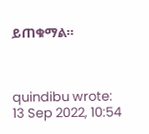ይጠቁማል።



quindibu wrote:
13 Sep 2022, 10:54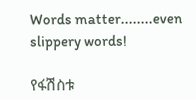Words matter........even slippery words!

የፋሽስቱ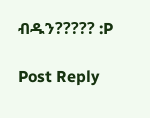ብዱን????? :P

Post Reply